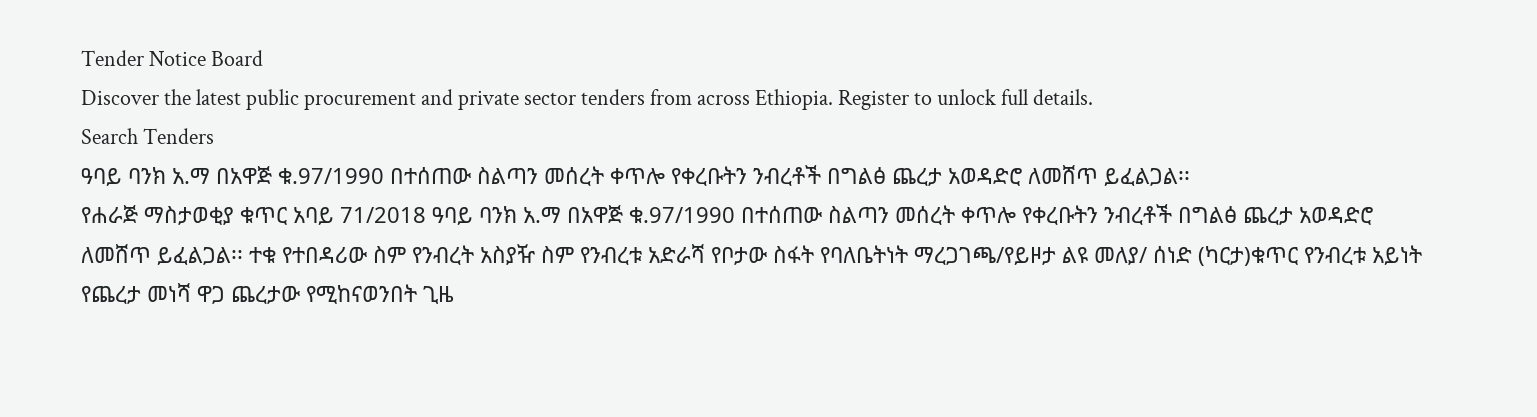Tender Notice Board
Discover the latest public procurement and private sector tenders from across Ethiopia. Register to unlock full details.
Search Tenders
ዓባይ ባንክ አ.ማ በአዋጅ ቁ.97/1990 በተሰጠው ስልጣን መሰረት ቀጥሎ የቀረቡትን ንብረቶች በግልፅ ጨረታ አወዳድሮ ለመሸጥ ይፈልጋል፡፡
የሐራጅ ማስታወቂያ ቁጥር አባይ 71/2018 ዓባይ ባንክ አ.ማ በአዋጅ ቁ.97/1990 በተሰጠው ስልጣን መሰረት ቀጥሎ የቀረቡትን ንብረቶች በግልፅ ጨረታ አወዳድሮ ለመሸጥ ይፈልጋል፡፡ ተቁ የተበዳሪው ስም የንብረት አስያዥ ስም የንብረቱ አድራሻ የቦታው ስፋት የባለቤትነት ማረጋገጫ/የይዞታ ልዩ መለያ/ ሰነድ (ካርታ)ቁጥር የንብረቱ አይነት የጨረታ መነሻ ዋጋ ጨረታው የሚከናወንበት ጊዜ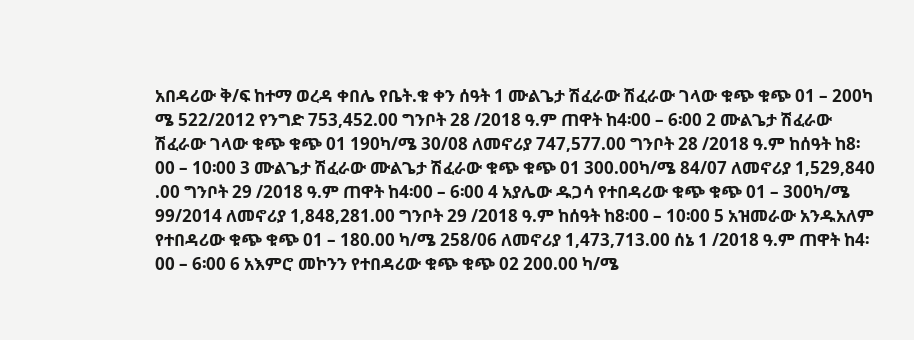አበዳሪው ቅ/ፍ ከተማ ወረዳ ቀበሌ የቤት.ቁ ቀን ሰዓት 1 ሙልጌታ ሽፈራው ሽፈራው ገላው ቁጭ ቁጭ 01 – 200ካ ሜ 522/2012 የንግድ 753,452.00 ግንቦት 28 /2018 ዓ.ም ጠዋት ከ4፡00 – 6፡00 2 ሙልጌታ ሽፈራው ሽፈራው ገላው ቁጭ ቁጭ 01 190ካ/ሜ 30/08 ለመኖሪያ 747,577.00 ግንቦት 28 /2018 ዓ.ም ከሰዓት ከ8፡00 – 10፡00 3 ሙልጌታ ሽፈራው ሙልጌታ ሽፈራው ቁጭ ቁጭ 01 300.00ካ/ሜ 84/07 ለመኖሪያ 1,529,840 .00 ግንቦት 29 /2018 ዓ.ም ጠዋት ከ4፡00 – 6፡00 4 አያሌው ዱጋሳ የተበዳሪው ቁጭ ቁጭ 01 – 300ካ/ሜ 99/2014 ለመኖሪያ 1,848,281.00 ግንቦት 29 /2018 ዓ.ም ከሰዓት ከ8፡00 – 10፡00 5 አዝመራው አንዱአለም የተበዳሪው ቁጭ ቁጭ 01 – 180.00 ካ/ሜ 258/06 ለመኖሪያ 1,473,713.00 ሰኔ 1 /2018 ዓ.ም ጠዋት ከ4፡00 – 6፡00 6 አእምሮ መኮንን የተበዳሪው ቁጭ ቁጭ 02 200.00 ካ/ሜ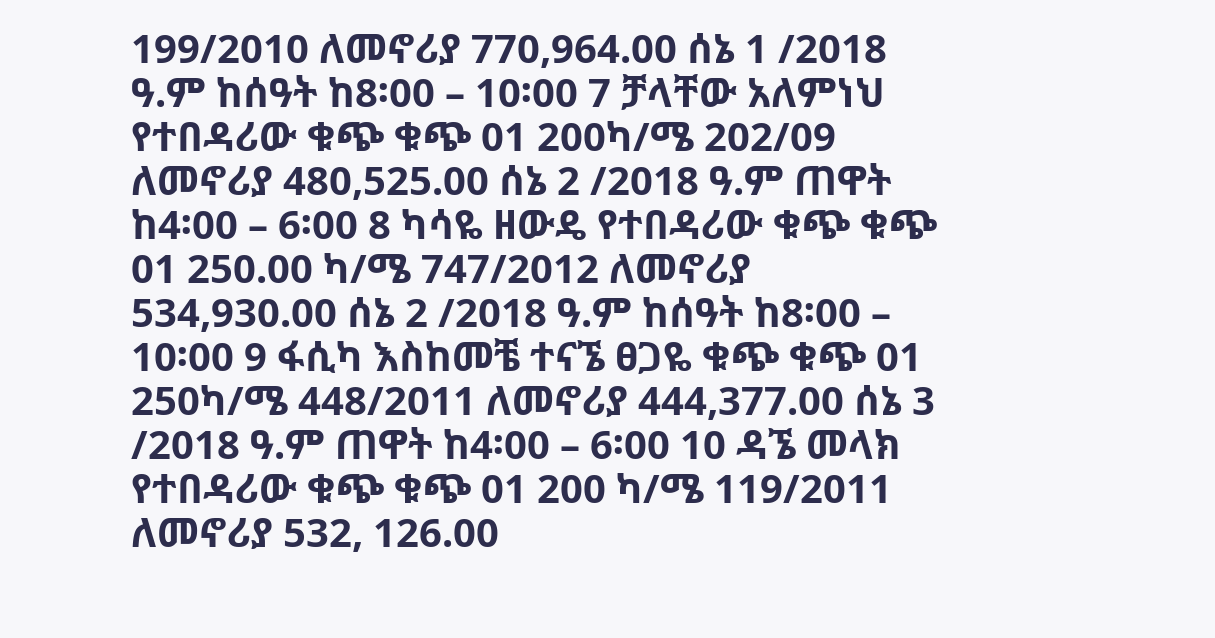199/2010 ለመኖሪያ 770,964.00 ሰኔ 1 /2018 ዓ.ም ከሰዓት ከ8፡00 – 10፡00 7 ቻላቸው አለምነህ የተበዳሪው ቁጭ ቁጭ 01 200ካ/ሜ 202/09 ለመኖሪያ 480,525.00 ሰኔ 2 /2018 ዓ.ም ጠዋት ከ4፡00 – 6፡00 8 ካሳዬ ዘውዴ የተበዳሪው ቁጭ ቁጭ 01 250.00 ካ/ሜ 747/2012 ለመኖሪያ 534,930.00 ሰኔ 2 /2018 ዓ.ም ከሰዓት ከ8፡00 – 10፡00 9 ፋሲካ እስከመቼ ተናኜ ፀጋዬ ቁጭ ቁጭ 01 250ካ/ሜ 448/2011 ለመኖሪያ 444,377.00 ሰኔ 3 /2018 ዓ.ም ጠዋት ከ4፡00 – 6፡00 10 ዳኜ መላክ የተበዳሪው ቁጭ ቁጭ 01 200 ካ/ሜ 119/2011 ለመኖሪያ 532, 126.00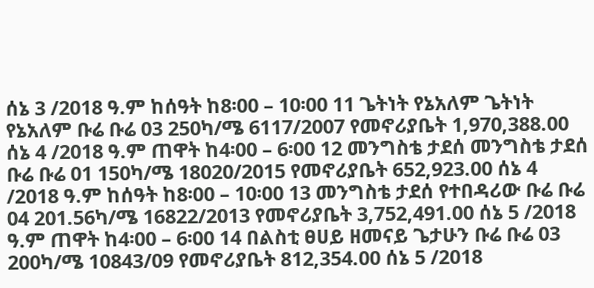ሰኔ 3 /2018 ዓ.ም ከሰዓት ከ8፡00 – 10፡00 11 ጌትነት የኔአለም ጌትነት የኔአለም ቡሬ ቡሬ 03 250ካ/ሜ 6117/2007 የመኖሪያቤት 1,970,388.00 ሰኔ 4 /2018 ዓ.ም ጠዋት ከ4፡00 – 6፡00 12 መንግስቴ ታደሰ መንግስቴ ታደሰ ቡሬ ቡሬ 01 150ካ/ሜ 18020/2015 የመኖሪያቤት 652,923.00 ሰኔ 4 /2018 ዓ.ም ከሰዓት ከ8፡00 – 10፡00 13 መንግስቴ ታደሰ የተበዳሪው ቡሬ ቡሬ 04 201.56ካ/ሜ 16822/2013 የመኖሪያቤት 3,752,491.00 ሰኔ 5 /2018 ዓ.ም ጠዋት ከ4፡00 – 6፡00 14 በልስቲ ፀሀይ ዘመናይ ጌታሁን ቡሬ ቡሬ 03 200ካ/ሜ 10843/09 የመኖሪያቤት 812,354.00 ሰኔ 5 /2018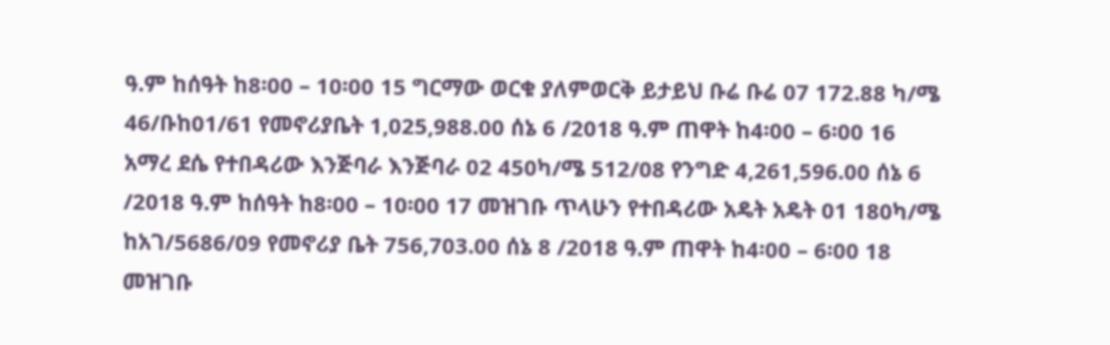ዓ.ም ከሰዓት ከ8፡00 – 10፡00 15 ግርማው ወርቁ ያለምወርቅ ይታይህ ቡሬ ቡሬ 07 172.88 ካ/ሜ 46/ቡከ01/61 የመኖሪያቤት 1,025,988.00 ሰኔ 6 /2018 ዓ.ም ጠዋት ከ4፡00 – 6፡00 16 አማረ ደሴ የተበዳሪው እንጅባራ እንጅባራ 02 450ካ/ሜ 512/08 የንግድ 4,261,596.00 ሰኔ 6 /2018 ዓ.ም ከሰዓት ከ8፡00 – 10፡00 17 መዝገቡ ጥላሁን የተበዳሪው አዴት አዴት 01 180ካ/ሜ ከአገ/5686/09 የመኖሪያ ቤት 756,703.00 ሰኔ 8 /2018 ዓ.ም ጠዋት ከ4፡00 – 6፡00 18 መዝገቡ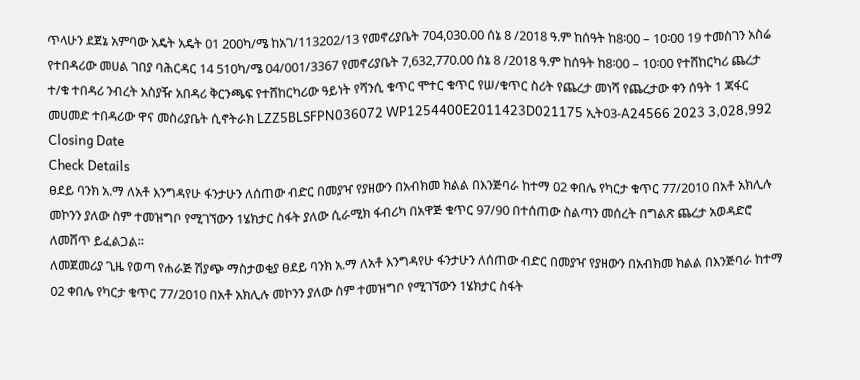ጥላሁን ደጀኔ አምባው አዴት አዴት 01 200ካ/ሜ ከአገ/113202/13 የመኖሪያቤት 704,030.00 ሰኔ 8 /2018 ዓ.ም ከሰዓት ከ8፡00 – 10፡00 19 ተመስገን አስሬ የተበዳሪው መሀል ገበያ ባሕርዳር 14 510ካ/ሜ 04/001/3367 የመኖሪያቤት 7,632,770.00 ሰኔ 8 /2018 ዓ.ም ከሰዓት ከ8፡00 – 10፡00 የተሸከርካሪ ጨረታ ተ/ቁ ተበዳሪ ንብረት አስያዥ አበዳሪ ቅርንጫፍ የተሸከርካሪው ዓይነት የሻንሲ ቁጥር ሞተር ቁጥር የሠ/ቁጥር ስሪት የጨረታ መነሻ የጨረታው ቀን ሰዓት 1 ጃፋር መሀመድ ተበዳሪው ዋና መስሪያቤት ሲኖትራክ LZZ5BLSFPN036072 WP1254400E2011423D021175 ኢት03-A24566 2023 3,028,992
Closing Date
Check Details
ፀደይ ባንክ አ.ማ ለአቶ እንግዳየሁ ፋንታሁን ለሰጠው ብድር በመያዣ የያዘውን በአብክመ ክልል በእንጅባራ ከተማ 02 ቀበሌ የካርታ ቁጥር 77/2010 በአቶ አክሊሉ መኮንን ያለው ስም ተመዝግቦ የሚገኘውን 1ሄክታር ስፋት ያለው ሲራሚክ ፋብሪካ በአዋጅ ቁጥር 97/90 በተሰጠው ስልጣን መሰረት በግልጽ ጨረታ አወዳድሮ ለመሸጥ ይፈልጋል፡፡
ለመጀመሪያ ጊዜ የወጣ የሐራጅ ሽያጭ ማስታወቂያ ፀደይ ባንክ አ.ማ ለአቶ እንግዳየሁ ፋንታሁን ለሰጠው ብድር በመያዣ የያዘውን በአብክመ ክልል በእንጅባራ ከተማ 02 ቀበሌ የካርታ ቁጥር 77/2010 በአቶ አክሊሉ መኮንን ያለው ስም ተመዝግቦ የሚገኘውን 1ሄክታር ስፋት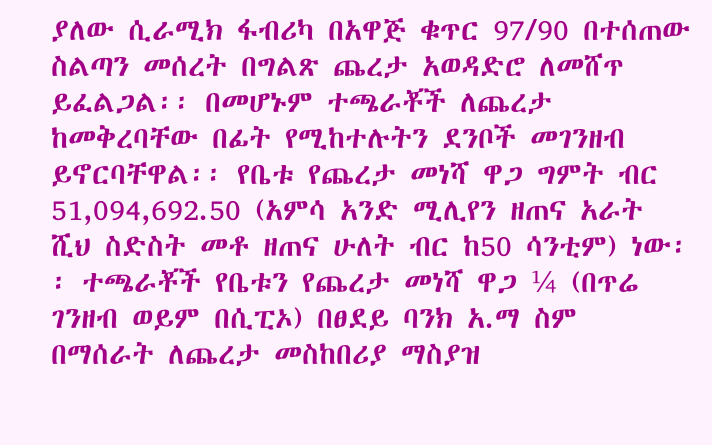ያለው ሲራሚክ ፋብሪካ በአዋጅ ቁጥር 97/90 በተሰጠው ስልጣን መሰረት በግልጽ ጨረታ አወዳድሮ ለመሸጥ ይፈልጋል፡፡ በመሆኑም ተጫራቾች ለጨረታ ከመቅረባቸው በፊት የሚከተሉትን ደንቦች መገንዘብ ይኖርባቸዋል፡፡ የቤቱ የጨረታ መነሻ ዋጋ ግምት ብር 51,094,692.50 (አምሳ አንድ ሚሊየን ዘጠና አራት ሺህ ስድስት መቶ ዘጠና ሁለት ብር ከ50 ሳንቲም) ነው፡፡ ተጫራቾች የቤቱን የጨረታ መነሻ ዋጋ ¼ (በጥሬ ገንዘብ ወይም በሲፒኦ) በፀደይ ባንክ አ.ማ ስም በማሰራት ለጨረታ መስከበሪያ ማስያዝ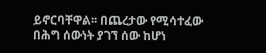ይኖርባቸዋል፡፡ በጨረታው የሚሳተፈው በሕግ ሰውነት ያገኘ ሰው ከሆነ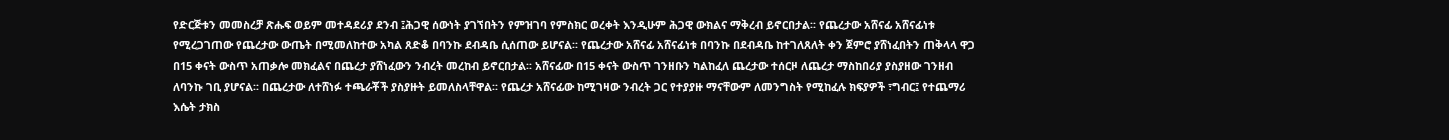የድርጅቱን መመስረቻ ጽሑፍ ወይም መተዳደሪያ ደንብ ፤ሕጋዊ ሰውነት ያገኘበትን የምዝገባ የምስክር ወረቀት እንዲሁም ሕጋዊ ውክልና ማቅረብ ይኖርበታል፡፡ የጨረታው አሸናፊ አሸናፊነቱ የሚረጋገጠው የጨረታው ውጤት በሚመለከተው አካል ጸድቆ በባንኩ ደብዳቤ ሲሰጠው ይሆናል፡፡ የጨረታው አሸናፊ አሸናፊነቱ በባንኩ በደብዳቤ ከተገለጸለት ቀን ጀምሮ ያሸነፈበትን ጠቅላላ ዋጋ በ15 ቀናት ውስጥ አጠቃሎ መክፈልና በጨረታ ያሸነፈውን ንብረት መረከብ ይኖርበታል፡፡ አሸናፊው በ15 ቀናት ውስጥ ገንዘቡን ካልከፈለ ጨረታው ተሰርዞ ለጨረታ ማስከበሪያ ያስያዘው ገንዘብ ለባንኩ ገቢ ያሆናል፡፡ በጨረታው ለተሸነፉ ተጫራቾች ያስያዙት ይመለስላቸዋል፡፡ የጨረታ አሸናፊው ከሚገዛው ንብረት ጋር የተያያዙ ማናቸውም ለመንግስት የሚከፈሉ ክፍያዎች ፣ግብር፤ የተጨማሪ እሴት ታክስ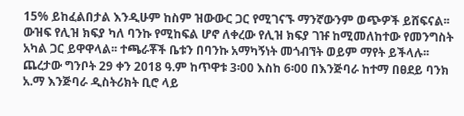15% ይከፈልበታል እንዲሁም ከስም ዝውውር ጋር የሚገናኙ ማንኛውንም ወጭዎች ይሸፍናል፡፡ ውዝፍ የሊዝ ክፍያ ካለ ባንኩ የሚከፍል ሆኖ ለቀረው የሊዝ ክፍያ ገዡ ከሚመለከተው የመንግስት አካል ጋር ይዋዋላል፡፡ ተጫራቾች ቤቱን በባንኩ አማካኝነት መጎብኘት ወይም ማየት ይችላሉ፡፡ ጨረታው ግንቦት 29 ቀን 2018 ዓ.ም ከጥዋቱ 3፡00 እስከ 6፡00 በእንጅባራ ከተማ በፀደይ ባንክ አ.ማ እንጅባራ ዲስትሪክት ቢሮ ላይ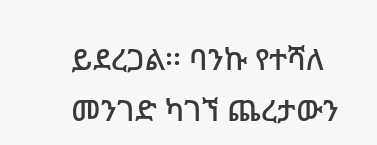ይደረጋል፡፡ ባንኩ የተሻለ መንገድ ካገኘ ጨረታውን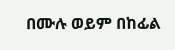በሙሉ ወይም በከፊል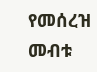የመሰረዝ መብቱ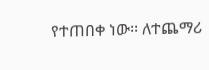የተጠበቀ ነው፡፡ ለተጨማሪ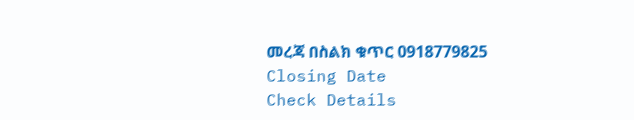መረጃ በስልክ ቁጥር 0918779825
Closing Date
Check Details